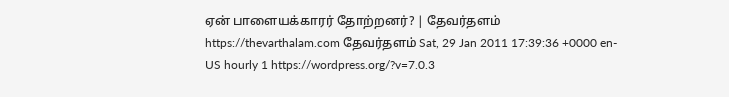ஏன் பாளையக்காரர் தோற்றனர்? | தேவர்தளம் https://thevarthalam.com தேவர்தளம் Sat, 29 Jan 2011 17:39:36 +0000 en-US hourly 1 https://wordpress.org/?v=7.0.3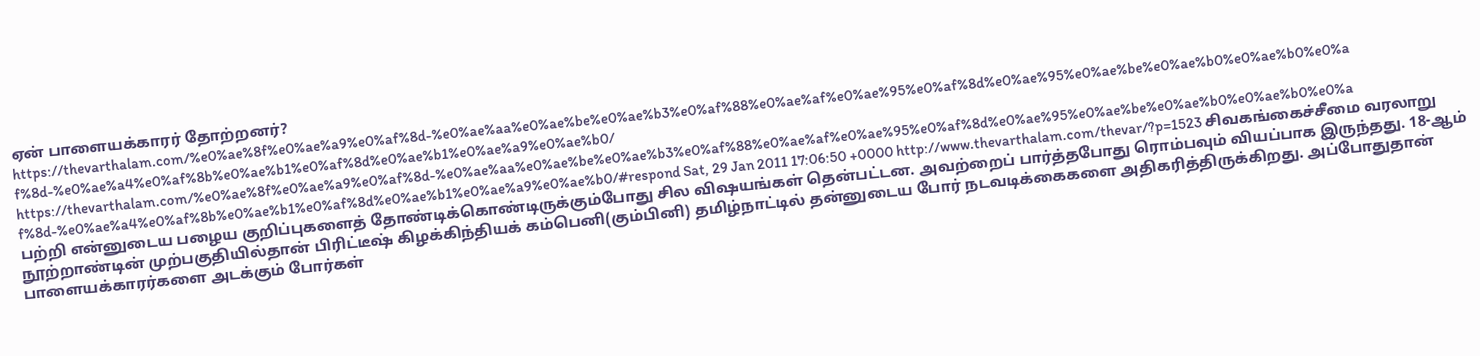ஏன் பாளையக்காரர் தோற்றனர்? https://thevarthalam.com/%e0%ae%8f%e0%ae%a9%e0%af%8d-%e0%ae%aa%e0%ae%be%e0%ae%b3%e0%af%88%e0%ae%af%e0%ae%95%e0%af%8d%e0%ae%95%e0%ae%be%e0%ae%b0%e0%ae%b0%e0%af%8d-%e0%ae%a4%e0%af%8b%e0%ae%b1%e0%af%8d%e0%ae%b1%e0%ae%a9%e0%ae%b0/ https://thevarthalam.com/%e0%ae%8f%e0%ae%a9%e0%af%8d-%e0%ae%aa%e0%ae%be%e0%ae%b3%e0%af%88%e0%ae%af%e0%ae%95%e0%af%8d%e0%ae%95%e0%ae%be%e0%ae%b0%e0%ae%b0%e0%af%8d-%e0%ae%a4%e0%af%8b%e0%ae%b1%e0%af%8d%e0%ae%b1%e0%ae%a9%e0%ae%b0/#respond Sat, 29 Jan 2011 17:06:50 +0000 http://www.thevarthalam.com/thevar/?p=1523 சிவகங்கைச்சீமை வரலாறு பற்றி என்னுடைய பழைய குறிப்புகளைத் தோண்டிக்கொண்டிருக்கும்போது சில விஷயங்கள் தென்பட்டன. அவற்றைப் பார்த்தபோது ரொம்பவும் வியப்பாக இருந்தது. 18-ஆம் நூற்றாண்டின் முற்பகுதியில்தான் பிரிட்டீஷ் கிழக்கிந்தியக் கம்பெனி(கும்பினி) தமிழ்நாட்டில் தன்னுடைய போர் நடவடிக்கைகளை அதிகரித்திருக்கிறது. அப்போதுதான் பாளையக்காரர்களை அடக்கும் போர்கள்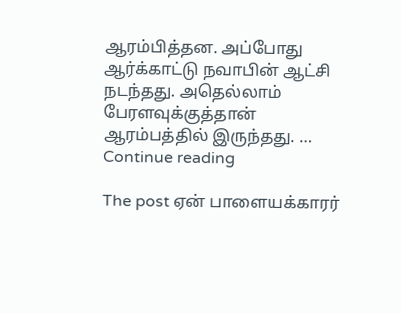ஆரம்பித்தன. அப்போது ஆர்க்காட்டு நவாபின் ஆட்சி நடந்தது. அதெல்லாம் பேரளவுக்குத்தான் ஆரம்பத்தில் இருந்தது. … Continue reading

The post ஏன் பாளையக்காரர்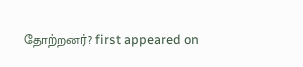தோற்றனர்? first appeared on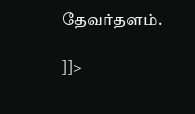தேவர்தளம்.

]]>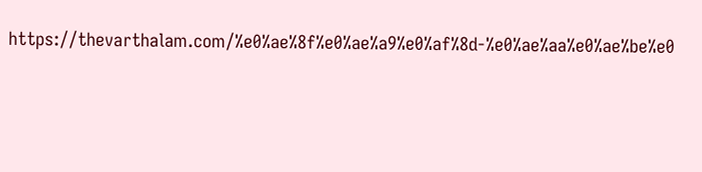https://thevarthalam.com/%e0%ae%8f%e0%ae%a9%e0%af%8d-%e0%ae%aa%e0%ae%be%e0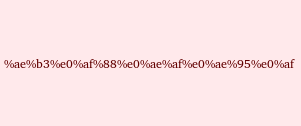%ae%b3%e0%af%88%e0%ae%af%e0%ae%95%e0%af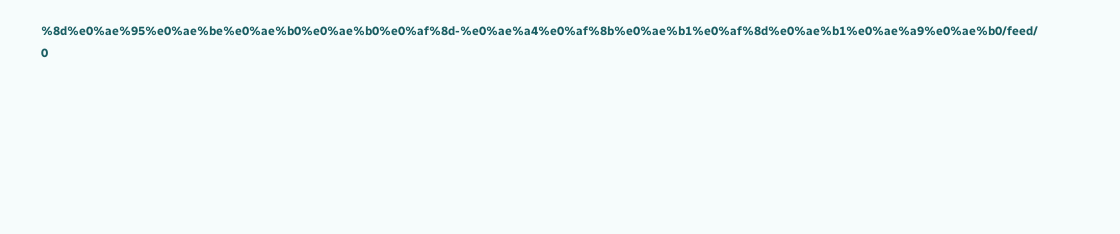%8d%e0%ae%95%e0%ae%be%e0%ae%b0%e0%ae%b0%e0%af%8d-%e0%ae%a4%e0%af%8b%e0%ae%b1%e0%af%8d%e0%ae%b1%e0%ae%a9%e0%ae%b0/feed/ 0